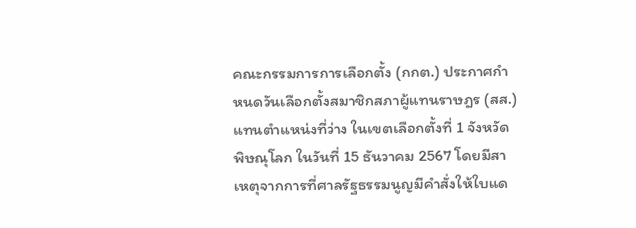คณะกรรมการการเลือกตั้ง (กกต.) ประกาศกำหนดวันเลือกตั้งสมาชิกสภาผู้แทนราษฎร (สส.) แทนตำแหน่งที่ว่าง ในเขตเลือกตั้งที่ 1 จังหวัดพิษณุโลก ในวันที่ 15 ธันวาคม 2567 โดยมีสาเหตุจากการที่ศาลรัฐธรรมนูญมีคำสั่งให้ใบแด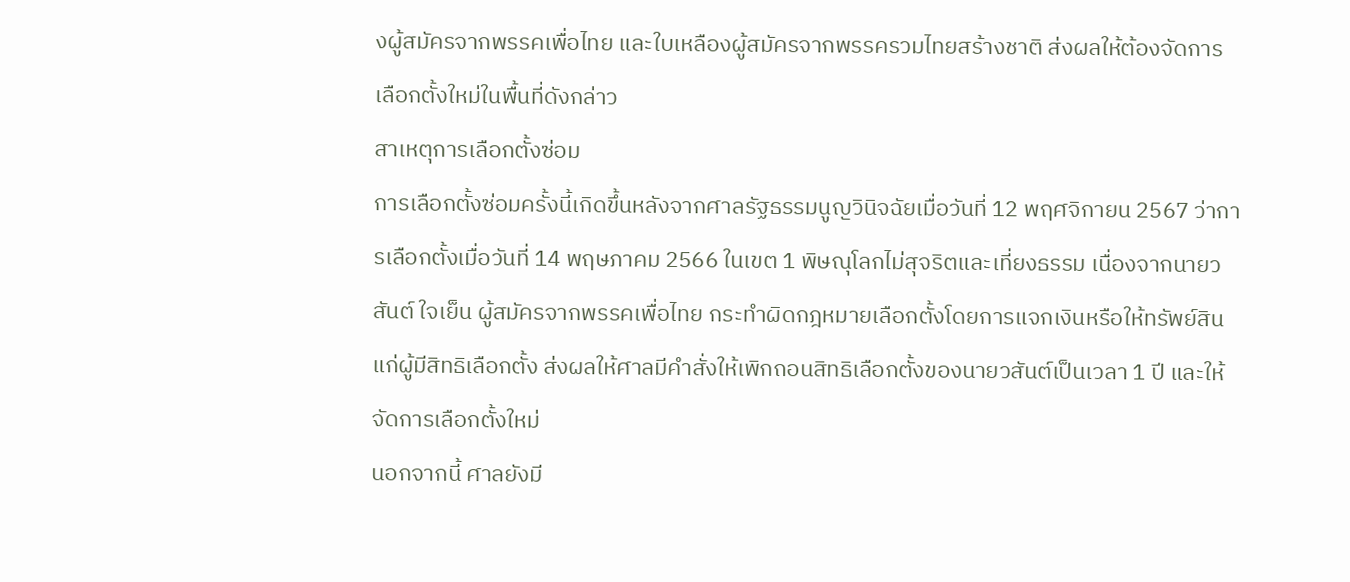งผู้สมัครจากพรรคเพื่อไทย และใบเหลืองผู้สมัครจากพรรครวมไทยสร้างชาติ ส่งผลให้ต้องจัดการเลือกตั้งใหม่ในพื้นที่ดังกล่าว
สาเหตุการเลือกตั้งซ่อม
การเลือกตั้งซ่อมครั้งนี้เกิดขึ้นหลังจากศาลรัฐธรรมนูญวินิจฉัยเมื่อวันที่ 12 พฤศจิกายน 2567 ว่าการเลือกตั้งเมื่อวันที่ 14 พฤษภาคม 2566 ในเขต 1 พิษณุโลกไม่สุจริตและเที่ยงธรรม เนื่องจากนายวสันต์ ใจเย็น ผู้สมัครจากพรรคเพื่อไทย กระทำผิดกฎหมายเลือกตั้งโดยการแจกเงินหรือให้ทรัพย์สินแก่ผู้มีสิทธิเลือกตั้ง ส่งผลให้ศาลมีคำสั่งให้เพิกถอนสิทธิเลือกตั้งของนายวสันต์เป็นเวลา 1 ปี และให้จัดการเลือกตั้งใหม่
นอกจากนี้ ศาลยังมี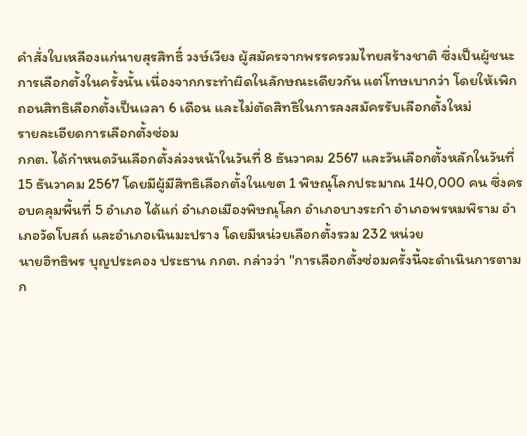คำสั่งใบเหลืองแก่นายสุรสิทธิ์ วงษ์เวียง ผู้สมัครจากพรรครวมไทยสร้างชาติ ซึ่งเป็นผู้ชนะการเลือกตั้งในครั้งนั้น เนื่องจากกระทำผิดในลักษณะเดียวกัน แต่โทษเบากว่า โดยให้เพิกถอนสิทธิเลือกตั้งเป็นเวลา 6 เดือน และไม่ตัดสิทธิในการลงสมัครรับเลือกตั้งใหม่
รายละเอียดการเลือกตั้งซ่อม
กกต. ได้กำหนดวันเลือกตั้งล่วงหน้าในวันที่ 8 ธันวาคม 2567 และวันเลือกตั้งหลักในวันที่ 15 ธันวาคม 2567 โดยมีผู้มีสิทธิเลือกตั้งในเขต 1 พิษณุโลกประมาณ 140,000 คน ซึ่งครอบคลุมพื้นที่ 5 อำเภอ ได้แก่ อำเภอเมืองพิษณุโลก อำเภอบางระกำ อำเภอพรหมพิราม อำเภอวัดโบสถ์ และอำเภอเนินมะปราง โดยมีหน่วยเลือกตั้งรวม 232 หน่วย
นายอิทธิพร บุญประคอง ประธาน กกต. กล่าวว่า "การเลือกตั้งซ่อมครั้งนี้จะดำเนินการตามก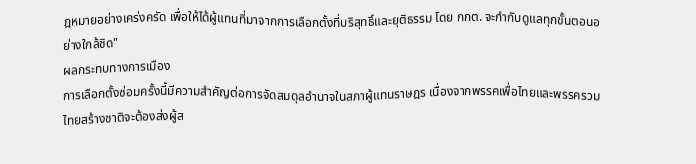ฎหมายอย่างเคร่งครัด เพื่อให้ได้ผู้แทนที่มาจากการเลือกตั้งที่บริสุทธิ์และยุติธรรม โดย กกต. จะกำกับดูแลทุกขั้นตอนอย่างใกล้ชิด"
ผลกระทบทางการเมือง
การเลือกตั้งซ่อมครั้งนี้มีความสำคัญต่อการจัดสมดุลอำนาจในสภาผู้แทนราษฎร เนื่องจากพรรคเพื่อไทยและพรรครวมไทยสร้างชาติจะต้องส่งผู้ส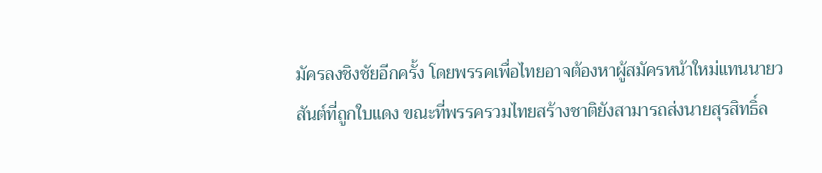มัครลงชิงชัยอีกครั้ง โดยพรรคเพื่อไทยอาจต้องหาผู้สมัครหน้าใหม่แทนนายวสันต์ที่ถูกใบแดง ขณะที่พรรครวมไทยสร้างชาติยังสามารถส่งนายสุรสิทธิ์ล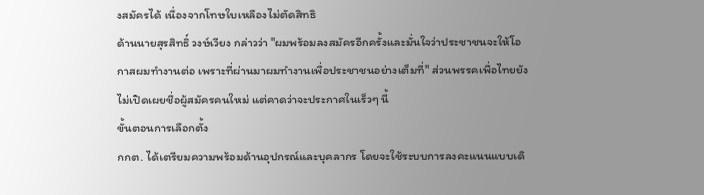งสมัครได้ เนื่องจากโทษใบเหลืองไม่ตัดสิทธิ
ด้านนายสุรสิทธิ์ วงษ์เวียง กล่าวว่า "ผมพร้อมลงสมัครอีกครั้งและมั่นใจว่าประชาชนจะให้โอกาสผมทำงานต่อ เพราะที่ผ่านมาผมทำงานเพื่อประชาชนอย่างเต็มที่" ส่วนพรรคเพื่อไทยยังไม่เปิดเผยชื่อผู้สมัครคนใหม่ แต่คาดว่าจะประกาศในเร็วๆ นี้
ขั้นตอนการเลือกตั้ง
กกต. ได้เตรียมความพร้อมด้านอุปกรณ์และบุคลากร โดยจะใช้ระบบการลงคะแนนแบบเดิ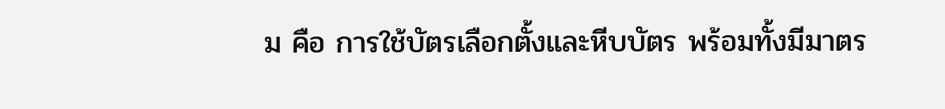ม คือ การใช้บัตรเลือกตั้งและหีบบัตร พร้อมทั้งมีมาตร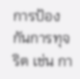การป้องกันการทุจริต เช่น กา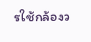รใช้กล้องว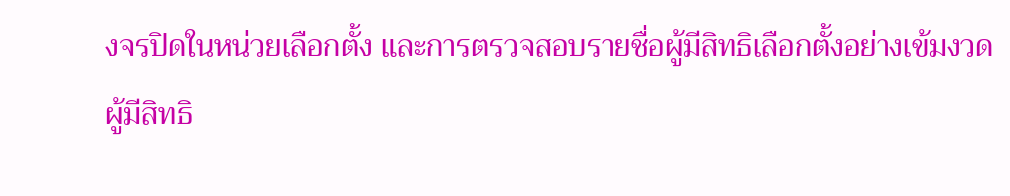งจรปิดในหน่วยเลือกตั้ง และการตรวจสอบรายชื่อผู้มีสิทธิเลือกตั้งอย่างเข้มงวด
ผู้มีสิทธิ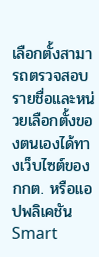เลือกตั้งสามารถตรวจสอบรายชื่อและหน่วยเลือกตั้งของตนเองได้ทางเว็บไซต์ของ กกต. หรือแอปพลิเคชัน Smart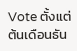Vote ตั้งแต่ต้นเดือนธัน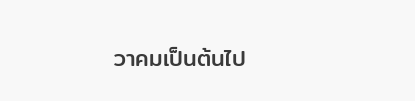วาคมเป็นต้นไป